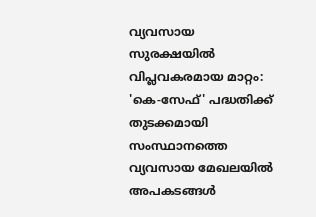വ്യവസായ സുരക്ഷയിൽ വിപ്ലവകരമായ മാറ്റം: 'കെ-സേഫ്' പദ്ധതിക്ക് തുടക്കമായി
സംസ്ഥാനത്തെ വ്യവസായ മേഖലയിൽ അപകടങ്ങൾ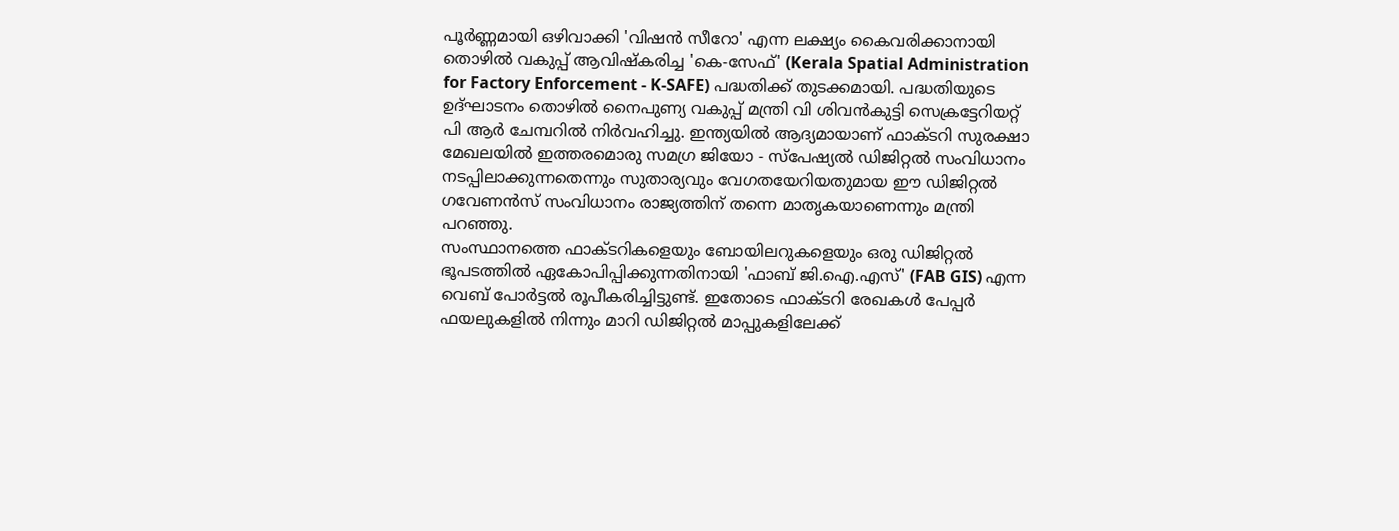പൂർണ്ണമായി ഒഴിവാക്കി 'വിഷൻ സീറോ' എന്ന ലക്ഷ്യം കൈവരിക്കാനായി തൊഴിൽ വകുപ്പ് ആവിഷ്കരിച്ച 'കെ-സേഫ്' (Kerala Spatial Administration for Factory Enforcement - K-SAFE) പദ്ധതിക്ക് തുടക്കമായി. പദ്ധതിയുടെ ഉദ്ഘാടനം തൊഴിൽ നൈപുണ്യ വകുപ്പ് മന്ത്രി വി ശിവൻകുട്ടി സെക്രട്ടേറിയറ്റ് പി ആർ ചേമ്പറിൽ നിർവഹിച്ചു. ഇന്ത്യയിൽ ആദ്യമായാണ് ഫാക്ടറി സുരക്ഷാ മേഖലയിൽ ഇത്തരമൊരു സമഗ്ര ജിയോ - സ്പേഷ്യൽ ഡിജിറ്റൽ സംവിധാനം നടപ്പിലാക്കുന്നതെന്നും സുതാര്യവും വേഗതയേറിയതുമായ ഈ ഡിജിറ്റൽ ഗവേണൻസ് സംവിധാനം രാജ്യത്തിന് തന്നെ മാതൃകയാണെന്നും മന്ത്രി പറഞ്ഞു.
സംസ്ഥാനത്തെ ഫാക്ടറികളെയും ബോയിലറുകളെയും ഒരു ഡിജിറ്റൽ ഭൂപടത്തിൽ ഏകോപിപ്പിക്കുന്നതിനായി 'ഫാബ് ജി.ഐ.എസ്' (FAB GIS) എന്ന വെബ് പോർട്ടൽ രൂപീകരിച്ചിട്ടുണ്ട്. ഇതോടെ ഫാക്ടറി രേഖകൾ പേപ്പർ ഫയലുകളിൽ നിന്നും മാറി ഡിജിറ്റൽ മാപ്പുകളിലേക്ക്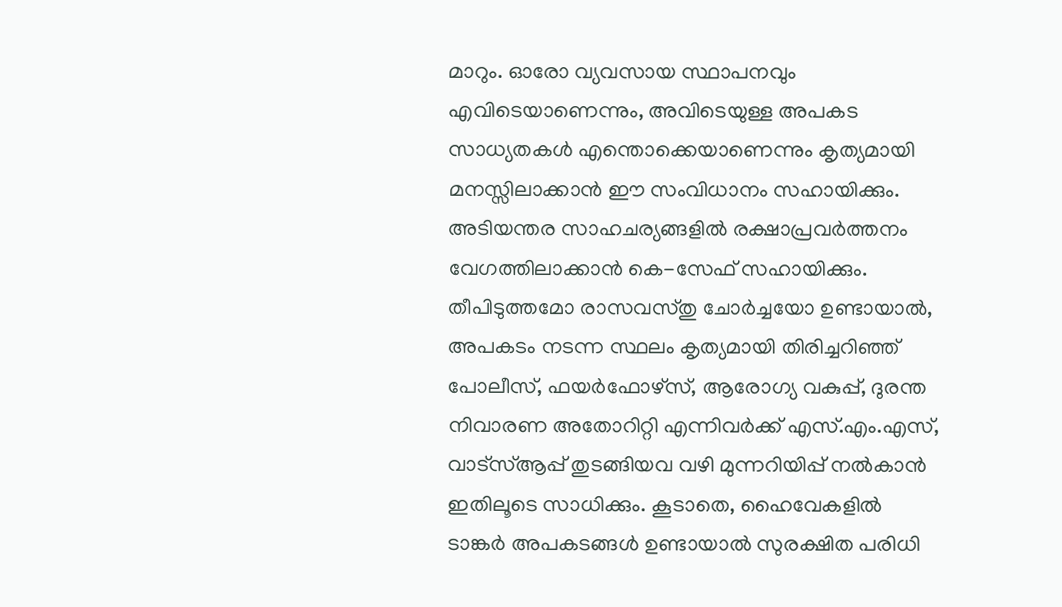മാറും. ഓരോ വ്യവസായ സ്ഥാപനവും എവിടെയാണെന്നും, അവിടെയുള്ള അപകട സാധ്യതകൾ എന്തൊക്കെയാണെന്നും കൃത്യമായി മനസ്സിലാക്കാൻ ഈ സംവിധാനം സഹായിക്കും.
അടിയന്തര സാഹചര്യങ്ങളിൽ രക്ഷാപ്രവർത്തനം വേഗത്തിലാക്കാൻ കെ-സേഫ് സഹായിക്കും. തീപിടുത്തമോ രാസവസ്തു ചോർച്ചയോ ഉണ്ടായാൽ, അപകടം നടന്ന സ്ഥലം കൃത്യമായി തിരിച്ചറിഞ്ഞ് പോലീസ്, ഫയർഫോഴ്സ്, ആരോഗ്യ വകുപ്പ്, ദുരന്ത നിവാരണ അതോറിറ്റി എന്നിവർക്ക് എസ്.എം.എസ്, വാട്സ്ആപ്പ് തുടങ്ങിയവ വഴി മുന്നറിയിപ്പ് നൽകാൻ ഇതിലൂടെ സാധിക്കും. കൂടാതെ, ഹൈവേകളിൽ ടാങ്കർ അപകടങ്ങൾ ഉണ്ടായാൽ സുരക്ഷിത പരിധി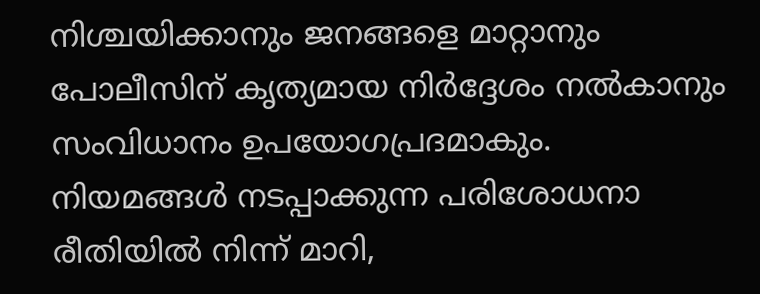നിശ്ചയിക്കാനും ജനങ്ങളെ മാറ്റാനും പോലീസിന് കൃത്യമായ നിർദ്ദേശം നൽകാനും സംവിധാനം ഉപയോഗപ്രദമാകും.
നിയമങ്ങൾ നടപ്പാക്കുന്ന പരിശോധനാ രീതിയിൽ നിന്ന് മാറി,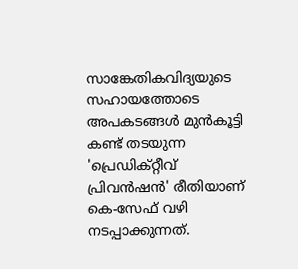സാങ്കേതികവിദ്യയുടെ സഹായത്തോടെ അപകടങ്ങൾ മുൻകൂട്ടി കണ്ട് തടയുന്ന 'പ്രെഡിക്റ്റീവ് പ്രിവൻഷൻ' രീതിയാണ് കെ-സേഫ് വഴി നടപ്പാക്കുന്നത്.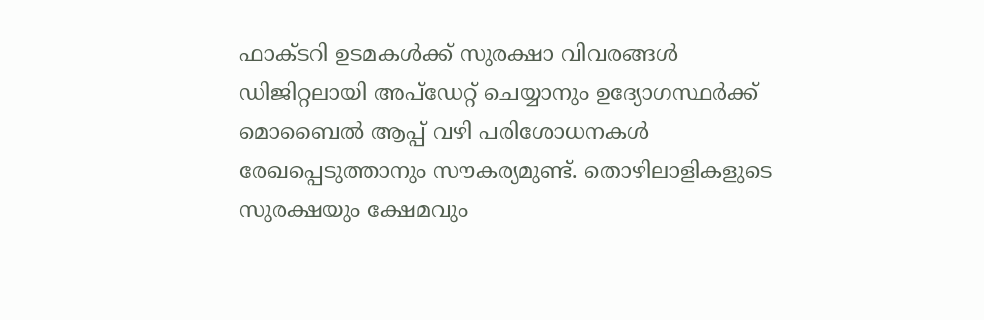ഫാക്ടറി ഉടമകൾക്ക് സുരക്ഷാ വിവരങ്ങൾ ഡിജിറ്റലായി അപ്ഡേറ്റ് ചെയ്യാനും ഉദ്യോഗസ്ഥർക്ക് മൊബൈൽ ആപ്പ് വഴി പരിശോധനകൾ രേഖപ്പെടുത്താനും സൗകര്യമുണ്ട്. തൊഴിലാളികളുടെ സുരക്ഷയും ക്ഷേമവും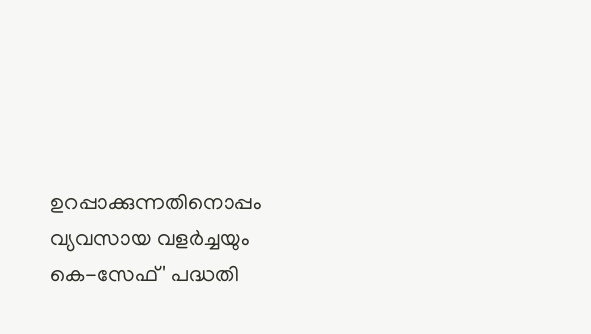ഉറപ്പാക്കുന്നതിനൊപ്പം വ്യവസായ വളർച്ചയും കെ-സേഫ്' പദ്ധതി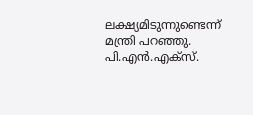ലക്ഷ്യമിടുന്നുണ്ടെന്ന് മന്ത്രി പറഞ്ഞു.
പി.എൻ.എക്സ്.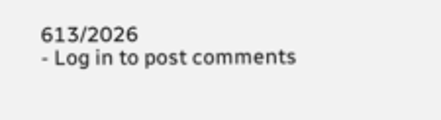613/2026
- Log in to post comments